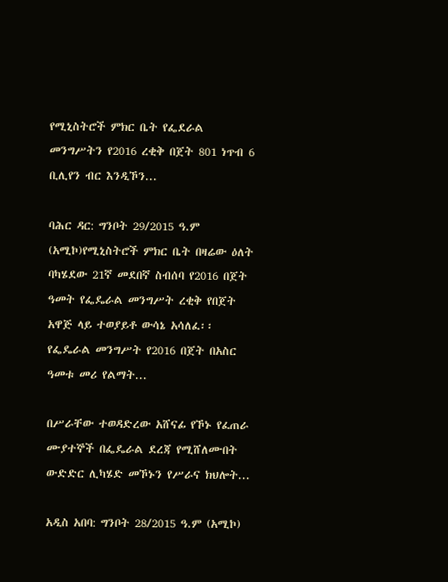የሚኒስትሮች ምክር ቤት የፌደራል መንግሥትን የ2016 ረቂቅ በጀት 801 ነጥብ 6 ቢሊየን ብር እንዲኾን...

ባሕር ዳር: ግንቦት 29/2015 ዓ.ም (አሚኮ)የሚኒስትሮች ምክር ቤት በዛሬው ዕለት ባካሄደው 21ኛ መደበኛ ስብሰባ የ2016 በጀት ዓመት የፌዴራል መንግሥት ረቂቅ የበጀት አዋጅ ላይ ተወያይቶ ውሳኔ አሳለፈ፡፡ የፌዴራል መንግሥት የ2016 በጀት በአስር ዓመቱ መሪ የልማት...

በሥራቸው ተወዳድረው አሸናፊ የኾኑ የፈጠራ ሙያተኞች በፌዴራል ደረጃ የሚሸለሙበት ውድድር ሊካሄድ መኾኑን የሥራና ክህሎት...

አዲስ አበባ: ግንቦት 28/2015 ዓ.ም (አሚኮ)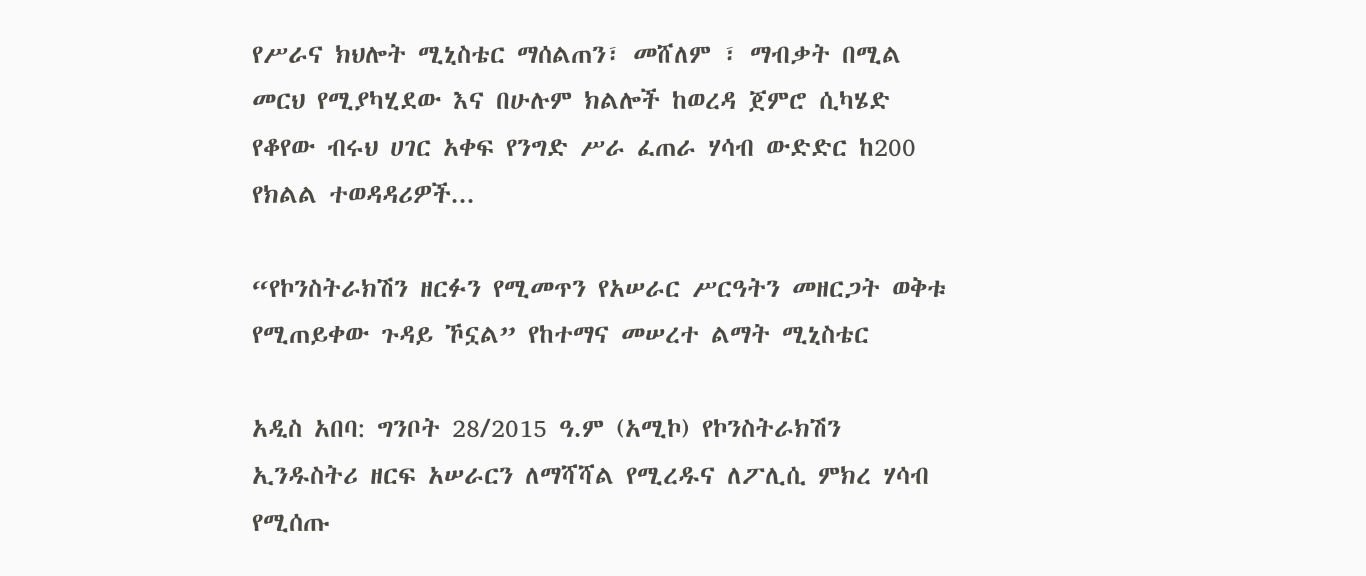የሥራና ክህሎት ሚኒስቴር ማሰልጠን፣ መሸለም ፣ ማብቃት በሚል መርህ የሚያካሂደው እና በሁሉም ክልሎች ከወረዳ ጀምሮ ሲካሄድ የቆየው ብሩህ ሀገር አቀፍ የንግድ ሥራ ፈጠራ ሃሳብ ውድድር ከ200 የክልል ተወዳዳሪዎች...

“የኮንስትራክሽን ዘርፉን የሚመጥን የአሠራር ሥርዓትን መዘርጋት ወቅቱ የሚጠይቀው ጉዳይ ኾኗል” የከተማና መሠረተ ልማት ሚኒስቴር

አዲስ አበባ: ግንቦት 28/2015 ዓ.ም (አሚኮ) የኮንስትራክሽን ኢንዱስትሪ ዘርፍ አሠራርን ለማሻሻል የሚረዱና ለፖሊሲ ምክረ ሃሳብ የሚሰጡ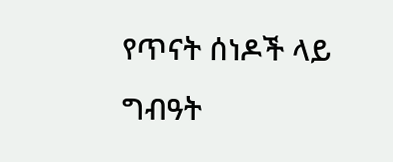የጥናት ሰነዶች ላይ ግብዓት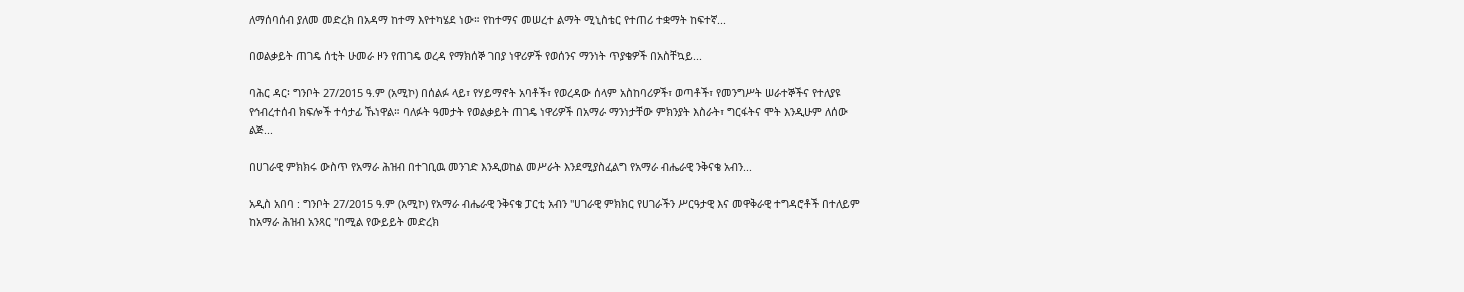ለማሰባሰብ ያለመ መድረክ በአዳማ ከተማ እየተካሄደ ነው። የከተማና መሠረተ ልማት ሚኒስቴር የተጠሪ ተቋማት ከፍተኛ...

በወልቃይት ጠገዴ ሰቲት ሁመራ ዞን የጠገዴ ወረዳ የማክሰኞ ገበያ ነዋሪዎች የወሰንና ማንነት ጥያቄዎች በአስቸኳይ...

ባሕር ዳር፡ ግንቦት 27/2015 ዓ.ም (አሚኮ) በሰልፉ ላይ፣ የሃይማኖት አባቶች፣ የወረዳው ሰላም አስከባሪዎች፣ ወጣቶች፣ የመንግሥት ሠራተኞችና የተለያዩ የኅብረተሰብ ክፍሎች ተሳታፊ ኹነዋል። ባለፉት ዓመታት የወልቃይት ጠገዴ ነዋሪዎች በአማራ ማንነታቸው ምክንያት እስራት፣ ግርፋትና ሞት እንዲሁም ለሰው ልጅ...

በሀገራዊ ምክክሩ ውስጥ የአማራ ሕዝብ በተገቢዉ መንገድ እንዲወከል መሥራት እንደሚያስፈልግ የአማራ ብሔራዊ ንቅናቄ አብን...

አዲስ አበባ : ግንቦት 27/2015 ዓ.ም (አሚኮ) የአማራ ብሔራዊ ንቅናቄ ፓርቲ አብን "ሀገራዊ ምክክር የሀገራችን ሥርዓታዊ እና መዋቅራዊ ተግዳሮቶች በተለይም ከአማራ ሕዝብ አንጻር "በሚል የውይይት መድረክ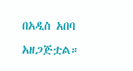በአዲስ አበባ አዘጋጅቷል።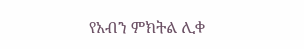የአብን ምክትል ሊቀ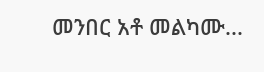መንበር አቶ መልካሙ...